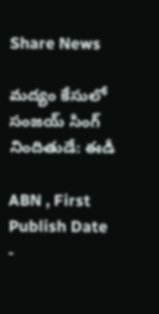Share News

మద్యం కేసులో సంజయ్‌ సింగ్‌ నిందితుడే: ఈడీ

ABN , First Publish Date -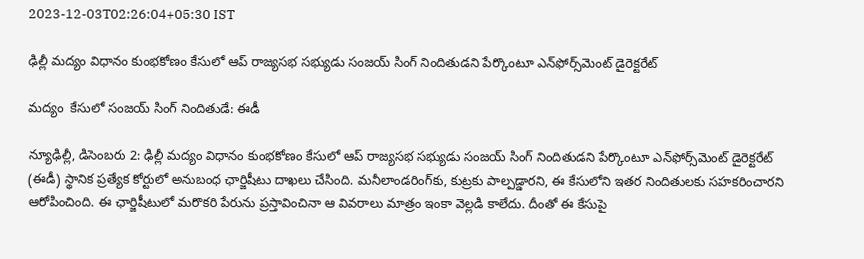2023-12-03T02:26:04+05:30 IST

ఢిల్లీ మద్యం విధానం కుంభకోణం కేసులో ఆప్‌ రాజ్యసభ సభ్యుడు సంజయ్‌ సింగ్‌ నిందితుడని పేర్కొంటూ ఎన్‌ఫోర్స్‌మెంట్‌ డైరెక్టరేట్‌

మద్యం  కేసులో సంజయ్‌ సింగ్‌ నిందితుడే: ఈడీ

న్యూఢిల్లీ, డిసెంబరు 2: ఢిల్లీ మద్యం విధానం కుంభకోణం కేసులో ఆప్‌ రాజ్యసభ సభ్యుడు సంజయ్‌ సింగ్‌ నిందితుడని పేర్కొంటూ ఎన్‌ఫోర్స్‌మెంట్‌ డైరెక్టరేట్‌ (ఈడీ) స్థానిక ప్రత్యేక కోర్టులో అనుబంధ ఛార్జిషీటు దాఖలు చేసింది. మనీలాండరింగ్‌కు, కుట్రకు పాల్పడ్డారని, ఈ కేసులోని ఇతర నిందితులకు సహకరించారని ఆరోపించింది. ఈ ఛార్జిషీటులో మరొకరి పేరును ప్రస్తావించినా ఆ వివరాలు మాత్రం ఇంకా వెల్లడి కాలేదు. దీంతో ఈ కేసుపై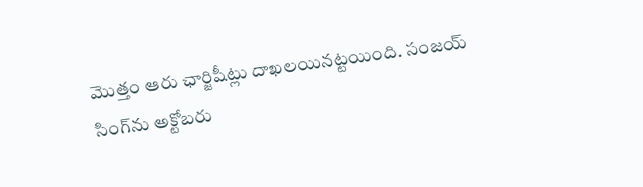మొత్తం ఆరు ఛార్జిషీట్లు దాఖలయినట్టయింది. సంజయ్‌ సింగ్‌ను అక్టోబరు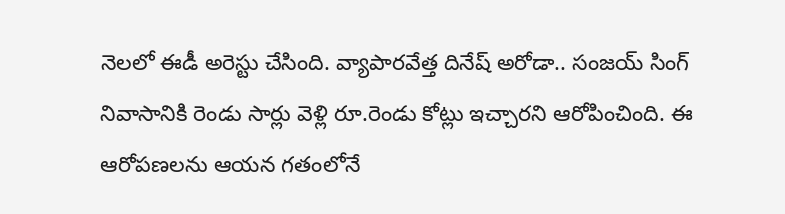నెలలో ఈడీ అరెస్టు చేసింది. వ్యాపారవేత్త దినేష్‌ అరోడా.. సంజయ్‌ సింగ్‌ నివాసానికి రెండు సార్లు వెళ్లి రూ.రెండు కోట్లు ఇచ్చారని ఆరోపించింది. ఈ ఆరోపణలను ఆయన గతంలోనే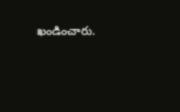ఖండించారు.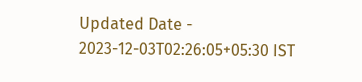Updated Date - 2023-12-03T02:26:05+05:30 IST